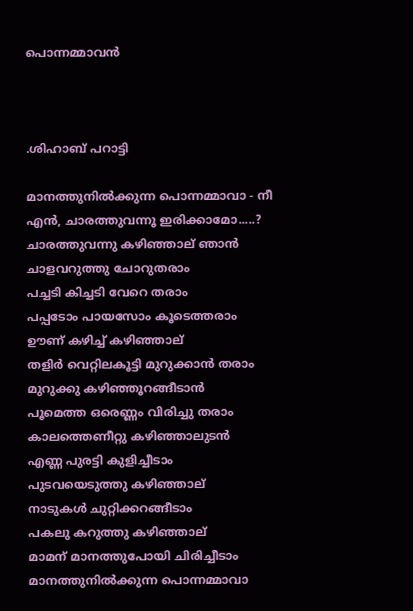പൊന്നമ്മാവന്‍



.ശിഹാബ് പറാട്ടി

മാനത്തുനില്‍ക്കുന്ന പൊന്നമ്മാവാ - നീ
എന്‍, ചാരത്തുവന്നൂ ഇരിക്കാമോ.....?
ചാരത്തുവന്നു കഴിഞ്ഞാല് ഞാന്‍
ചാളവറുത്തു ചോറുതരാം
പച്ചടി കിച്ചടി വേറെ തരാം
പപ്പടോം പായസോം കൂടെത്തരാം
ഊണ് കഴിച്ച് കഴിഞ്ഞാല്
തളിര്‍ വെറ്റിലകൂട്ടി മുറുക്കാന്‍ തരാം
മുറുക്കു കഴിഞ്ഞൂറങ്ങീടാന്‍
പൂമെത്ത ഒരെണ്ണം വിരിച്ചു തരാം
കാലത്തെണീറ്റു കഴിഞ്ഞാലുടന്‍
എണ്ണ പുരട്ടി കുളിച്ചീടാം
പുടവയെടുത്തു കഴിഞ്ഞാല്
നാടുകള്‍ ചുറ്റിക്കറങ്ങീടാം
പകലു കറുത്തു കഴിഞ്ഞാല്
മാമന് മാനത്തുപോയി ചിരിച്ചീടാം
മാനത്തുനില്‍ക്കുന്ന പൊന്നമ്മാവാ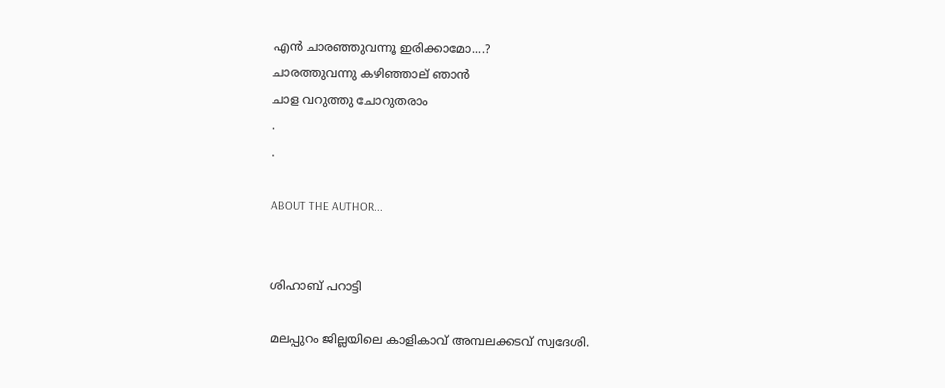എന്‍ ചാരഞ്ഞുവന്നൂ ഇരിക്കാമോ....?
ചാരത്തുവന്നു കഴിഞ്ഞാല് ഞാന്‍
ചാള വറുത്തു ചോറുതരാം
.
.

ABOUT THE AUTHOR...


ശിഹാബ് പറാട്ടി

മലപ്പുറം ജില്ലയിലെ കാളികാവ് അമ്പലക്കടവ് സ്വദേശി.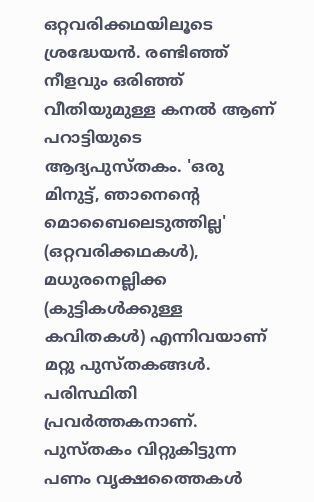ഒറ്റവരിക്കഥയിലൂടെ ശ്രദ്ധേയന്‍. രണ്ടിഞ്ഞ് നീളവും ഒരിഞ്ഞ് വീതിയുമുള്ള കനല്‍ ആണ് പറാട്ടിയുടെ ആദ്യപുസ്തകം. 'ഒരു മിനുട്ട്, ഞാനെന്റെ മൊബൈലെടുത്തില്ല' (ഒറ്റവരിക്കഥകള്‍), മധുരനെല്ലിക്ക (കുട്ടികള്‍ക്കുള്ള കവിതകള്‍) എന്നിവയാണ് മറ്റു പുസ്തകങ്ങള്‍.
പരിസ്ഥിതി പ്രവര്‍ത്തകനാണ്. പുസ്തകം വിറ്റുകിട്ടുന്ന പണം വൃക്ഷത്തൈകള്‍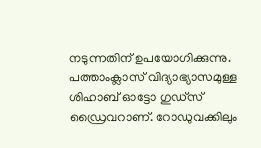നടുന്നതിന് ഉപയോഗിക്കുന്നു. പത്താംക്ലാസ് വിദ്യാഭ്യാസമുള്ള ശിഹാബ് ഓട്ടോ ഗുഡ്‌സ് ഡ്രൈവറാണ്. റോഡുവക്കിലും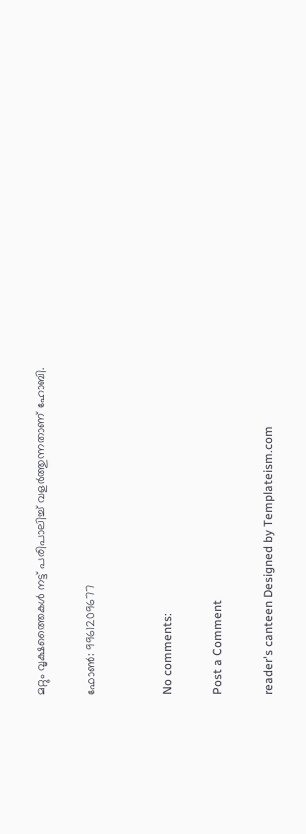മറ്റും വൃക്ഷത്തൈകള്‍ നട്ട് പരിപാലിച്ച് വളര്‍ത്തുന്നതാണ് ഹോബി.

ഫോണ്‍: 9961209677


No comments:

Post a Comment

reader's canteen Designed by Templateism.com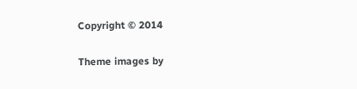Copyright © 2014

Theme images by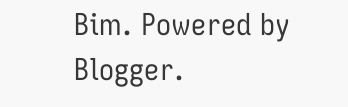Bim. Powered by Blogger.